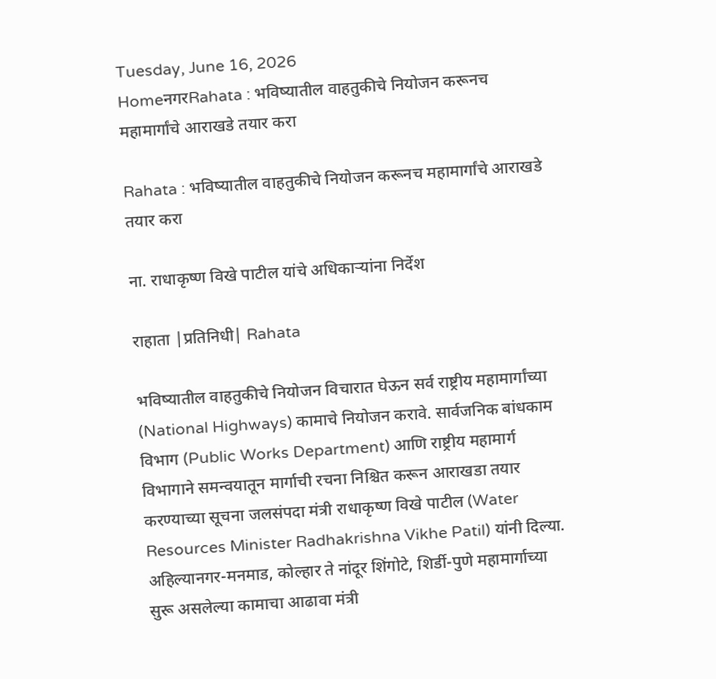Tuesday, June 16, 2026
HomeनगरRahata : भविष्यातील वाहतुकीचे नियोजन करूनच महामार्गांचे आराखडे तयार करा

Rahata : भविष्यातील वाहतुकीचे नियोजन करूनच महामार्गांचे आराखडे तयार करा

ना. राधाकृष्ण विखे पाटील यांचे अधिकार्‍यांना निर्देश

राहाता |प्रतिनिधी| Rahata

भविष्यातील वाहतुकीचे नियोजन विचारात घेऊन सर्व राष्ट्रीय महामार्गांच्या (National Highways) कामाचे नियोजन करावे. सार्वजनिक बांधकाम विभाग (Public Works Department) आणि राष्ट्रीय महामार्ग विभागाने समन्वयातून मार्गाची रचना निश्चित करून आराखडा तयार करण्याच्या सूचना जलसंपदा मंत्री राधाकृष्ण विखे पाटील (Water Resources Minister Radhakrishna Vikhe Patil) यांनी दिल्या. अहिल्यानगर-मनमाड, कोल्हार ते नांदूर शिंगोटे, शिर्डी-पुणे महामार्गाच्या सुरू असलेल्या कामाचा आढावा मंत्री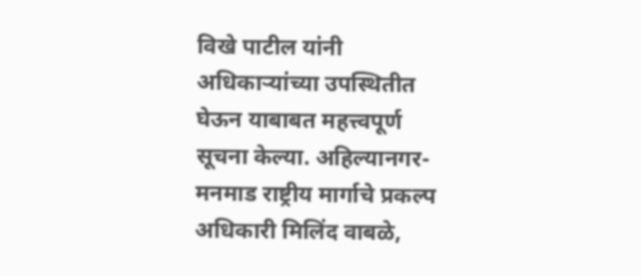विखे पाटील यांनी अधिकार्‍यांच्या उपस्थितीत घेऊन याबाबत महत्त्वपूर्ण सूचना केल्या. अहिल्यानगर-मनमाड राष्ट्रीय मार्गाचे प्रकल्प अधिकारी मिलिंद वाबळे,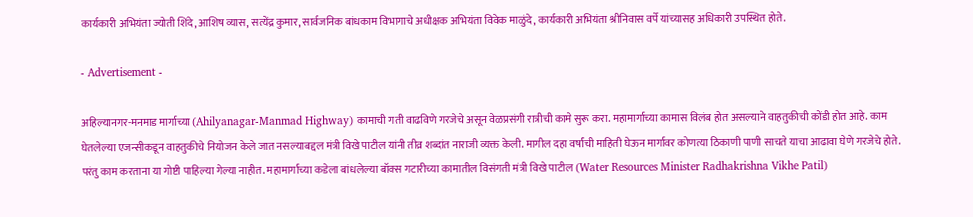कार्यकारी अभियंता ज्योती शिंदे, आशिष व्यास, सत्येंद्र कुमार, सार्वजनिक बांधकाम विभागाचे अधीक्षक अभियंता विवेक माळुंदे, कार्यकारी अभियंता श्रीनिवास वर्पे यांच्यासह अधिकारी उपस्थित होते.

- Advertisement -

अहिल्यानगर-मनमाड मार्गाच्या (Ahilyanagar-Manmad Highway) कामाची गती वाढविणे गरजेचे असून वेळप्रसंगी रात्रीची कामे सुरू करा. महामार्गाच्या कामास विलंब होत असल्याने वाहतुकीची कोंडी होत आहे. काम घेतलेल्या एजन्सीकडून वाहतुकीचे नियोजन केले जात नसल्याबद्दल मंत्री विखे पाटील यांनी तीव्र शब्दांत नाराजी व्यक्त केली. मागील दहा वर्षांची माहिती घेऊन मार्गावर कोणत्या ठिकाणी पाणी साचते याचा आढावा घेणे गरजेचे होते. परंतु काम करताना या गोष्टी पाहिल्या गेल्या नाहीत. महामार्गाच्या कडेला बांधलेल्या बॉक्स गटारीच्या कामातील विसंगती मंत्री विखे पाटील (Water Resources Minister Radhakrishna Vikhe Patil)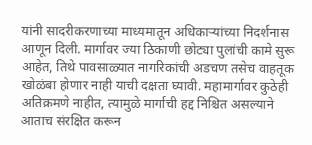यांनी सादरीकरणाच्या माध्यमातून अधिकार्‍यांच्या निदर्शनास आणून दिली. मार्गावर ज्या ठिकाणी छोट्या पुलांची कामे सुरू आहेत, तिथे पावसाळ्यात नागरिकांची अडचण तसेच वाहतूक खोळंबा होणार नाही याची दक्षता घ्यावी. महामार्गावर कुठेही अतिक्रमणे नाहीत, त्यामुळे मार्गाची हद्द निश्चित असल्याने आताच संरक्षित करून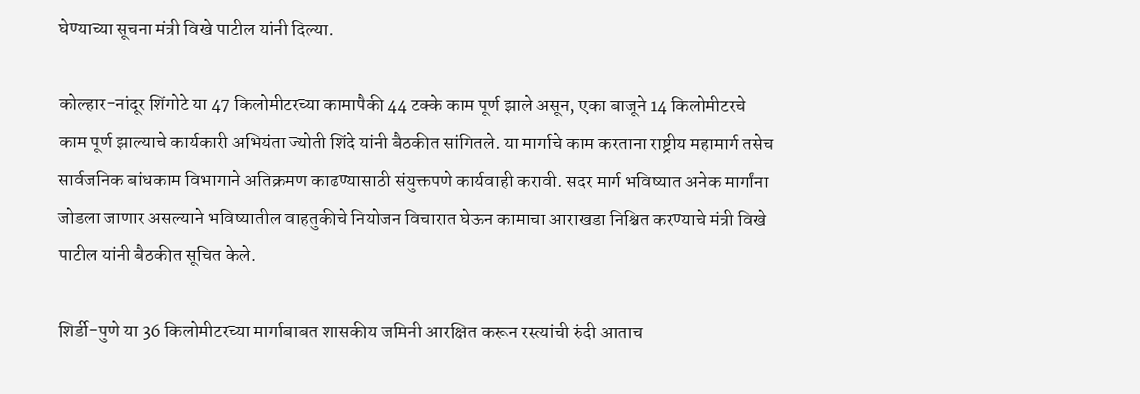घेण्याच्या सूचना मंत्री विखे पाटील यांनी दिल्या.

कोल्हार-नांदूर शिंगोटे या 47 किलोमीटरच्या कामापैकी 44 टक्के काम पूर्ण झाले असून, एका बाजूने 14 किलोमीटरचे काम पूर्ण झाल्याचे कार्यकारी अभियंता ज्योती शिंदे यांनी बैठकीत सांगितले. या मार्गाचे काम करताना राष्ट्रीय महामार्ग तसेच सार्वजनिक बांधकाम विभागाने अतिक्रमण काढण्यासाठी संयुक्तपणे कार्यवाही करावी. सदर मार्ग भविष्यात अनेक मार्गांना जोडला जाणार असल्याने भविष्यातील वाहतुकीचे नियोजन विचारात घेऊन कामाचा आराखडा निश्चित करण्याचे मंत्री विखे पाटील यांनी बैठकीत सूचित केले.

शिर्डी-पुणे या 36 किलोमीटरच्या मार्गाबाबत शासकीय जमिनी आरक्षित करून रस्त्यांची रुंदी आताच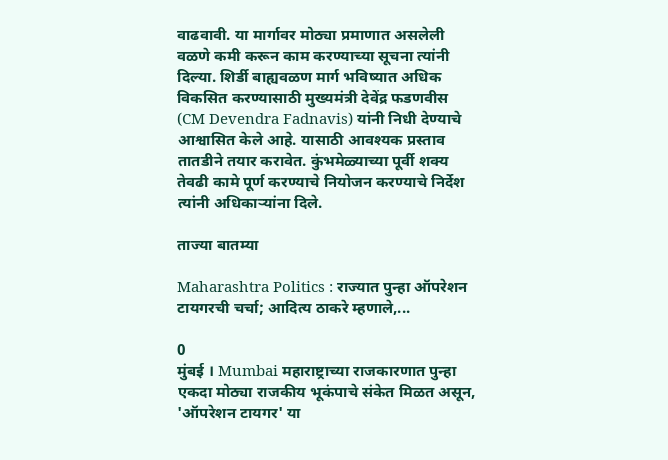वाढवावी. या मार्गावर मोठ्या प्रमाणात असलेली वळणे कमी करून काम करण्याच्या सूचना त्यांनी दिल्या. शिर्डी बाह्यवळण मार्ग भविष्यात अधिक विकसित करण्यासाठी मुख्यमंत्री देवेंद्र फडणवीस (CM Devendra Fadnavis) यांनी निधी देण्याचे आश्वासित केले आहे. यासाठी आवश्यक प्रस्ताव तातडीने तयार करावेत. कुंभमेळ्याच्या पूर्वी शक्य तेवढी कामे पूर्ण करण्याचे नियोजन करण्याचे निर्देश त्यांनी अधिकार्‍यांना दिले.

ताज्या बातम्या

Maharashtra Politics : राज्यात पुन्हा ऑपरेशन टायगरची चर्चा; आदित्य ठाकरे म्हणाले,...

0
मुंबई । Mumbai महाराष्ट्राच्या राजकारणात पुन्हा एकदा मोठ्या राजकीय भूकंपाचे संकेत मिळत असून, 'ऑपरेशन टायगर' या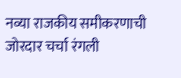नव्या राजकीय समीकरणाची जोरदार चर्चा रंगली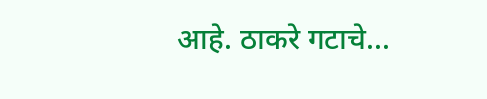आहे. ठाकरे गटाचे...